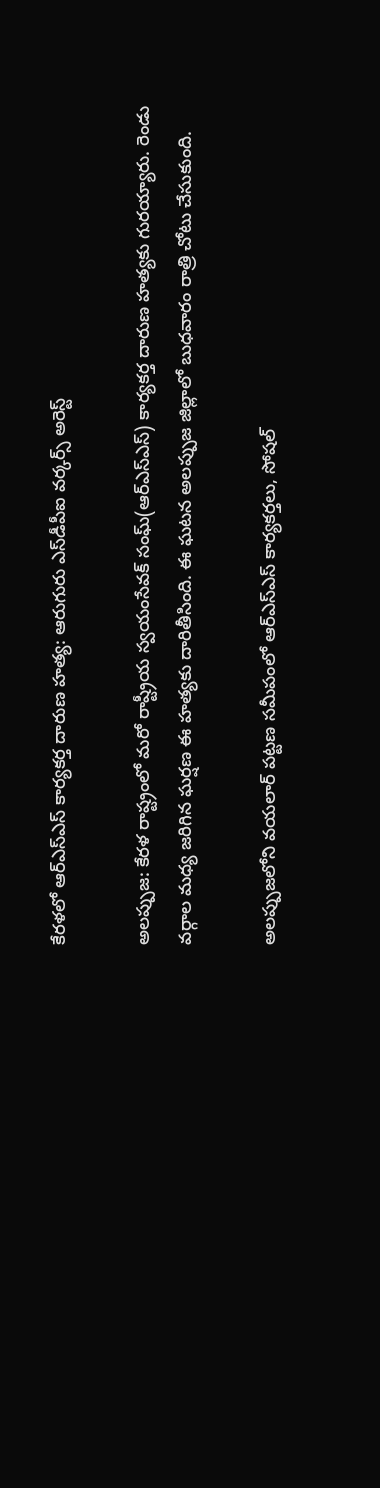కేరళలో ఆర్ఎస్ఎస్ కార్యకర్త దారుణ హత్య: ఆరుగురు ఎస్‌డీపీఐ వర్కర్స్ అరెస్ట్

అలప్పుజ: కేరళ రాష్ట్రంలో మరో రాష్ట్రీయ స్వయంసేవక్ సంఘ్(ఆర్ఎస్ఎస్) కార్యకర్త దారుణ హత్యకు గురయ్యారు. రెండు వర్గాల మధ్య జరిగిన ఘర్షణ ఈ హత్యకు దారితీసింది. ఈ ఘటన అలప్పుజ జిల్లాలో బుధవారం రాత్రి చోటు చేసుకుంది.

అలప్పుజలోని వయలార్ పట్టణ సమీపంలో ఆర్ఎస్ఎస్ కార్యకర్తలు, సోషల్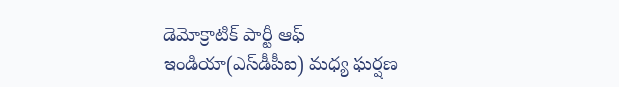డెమోక్రాటిక్ పార్టీ ఆఫ్ ఇండియా(ఎస్‌డీపీఐ) మధ్య ఘర్షణ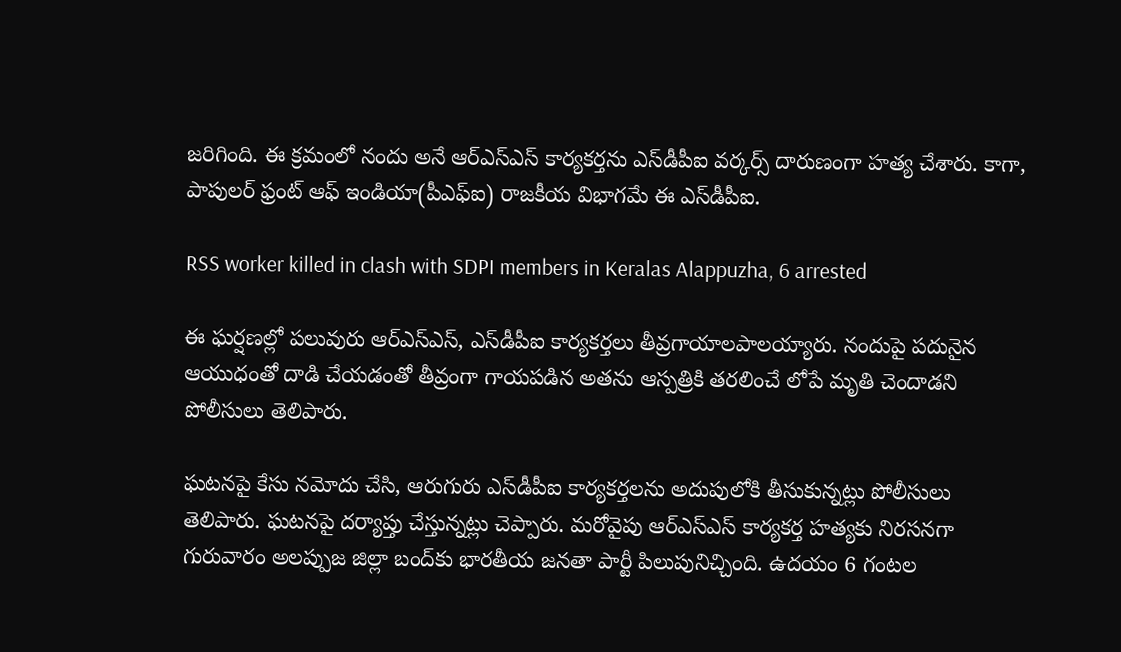జరిగింది. ఈ క్రమంలో నందు అనే ఆర్ఎస్ఎస్ కార్యకర్తను ఎస్‌డీపీఐ వర్కర్స్ దారుణంగా హత్య చేశారు. కాగా, పాపులర్ ఫ్రంట్ ఆఫ్ ఇండియా(పీఎఫ్ఐ) రాజకీయ విభాగమే ఈ ఎస్‌డీపీఐ.

RSS worker killed in clash with SDPI members in Keralas Alappuzha, 6 arrested

ఈ ఘర్షణల్లో పలువురు ఆర్ఎస్ఎస్, ఎస్‌డీపీఐ కార్యకర్తలు తీవ్రగాయాలపాలయ్యారు. నందుపై పదునైన ఆయుధంతో దాడి చేయడంతో తీవ్రంగా గాయపడిన అతను ఆస్పత్రికి తరలించే లోపే మృతి చెందాడని పోలీసులు తెలిపారు.

ఘటనపై కేసు నమోదు చేసి, ఆరుగురు ఎస్‌డీపీఐ కార్యకర్తలను అదుపులోకి తీసుకున్నట్లు పోలీసులు తెలిపారు. ఘటనపై దర్యాప్తు చేస్తున్నట్లు చెప్పారు. మరోవైపు ఆర్ఎస్ఎస్ కార్యకర్త హత్యకు నిరసనగా గురువారం అలప్పుజ జిల్లా బంద్‌కు భారతీయ జనతా పార్టీ పిలుపునిచ్చింది. ఉదయం 6 గంటల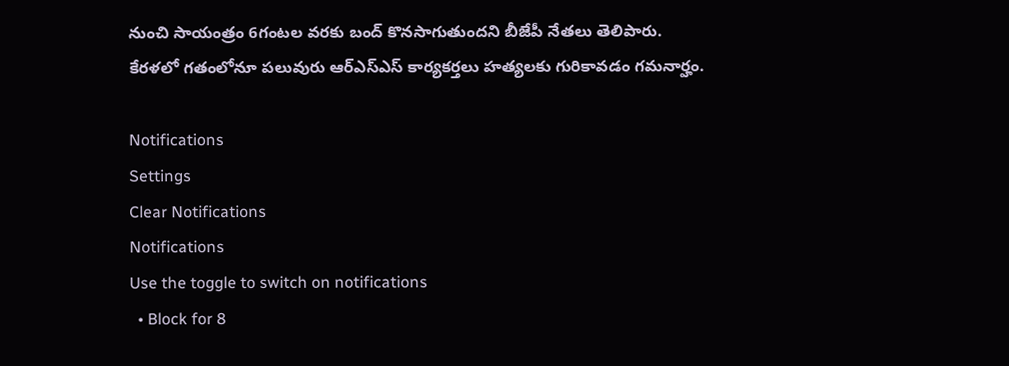నుంచి సాయంత్రం 6గంటల వరకు బంద్ కొనసాగుతుందని బీజేపీ నేతలు తెలిపారు. కేరళలో గతంలోనూ పలువురు ఆర్ఎస్ఎస్ కార్యకర్తలు హత్యలకు గురికావడం గమనార్హం.

Notifications
Settings
Clear Notifications
Notifications
Use the toggle to switch on notifications
  • Block for 8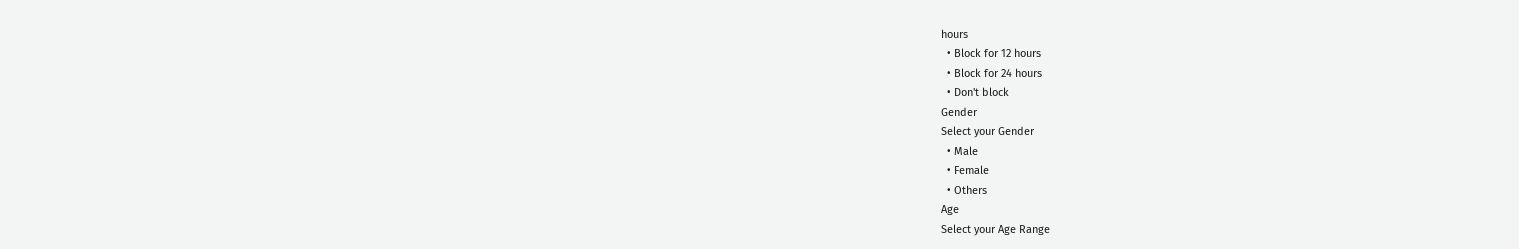hours
  • Block for 12 hours
  • Block for 24 hours
  • Don't block
Gender
Select your Gender
  • Male
  • Female
  • Others
Age
Select your Age Range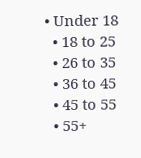• Under 18
  • 18 to 25
  • 26 to 35
  • 36 to 45
  • 45 to 55
  • 55+